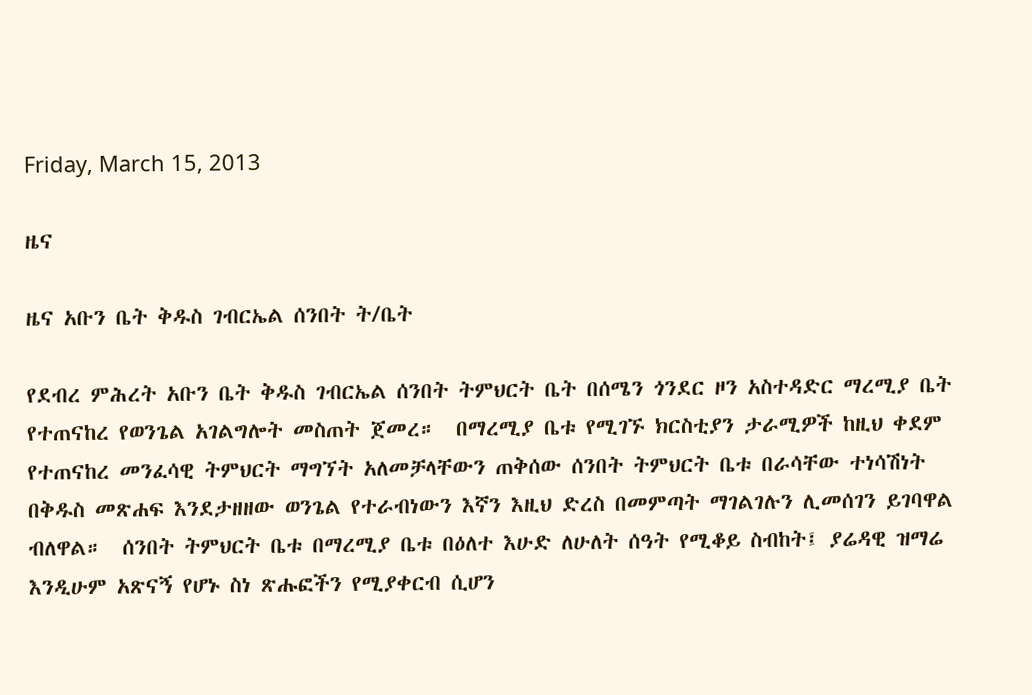Friday, March 15, 2013

ዜና

ዜና አቡን ቤት ቅዱስ ገብርኤል ሰንበት ት/ቤት

የደብረ ምሕረት አቡን ቤት ቅዱስ ገብርኤል ሰንበት ትምህርት ቤት በሰሜን ጎንደር ዞን አስተዳድር ማረሚያ ቤት የተጠናከረ የወንጌል አገልግሎት መስጠት ጀመረ።  በማረሚያ ቤቱ የሚገኙ ክርስቲያን ታራሚዎች ከዚህ ቀደም የተጠናከረ መንፈሳዊ ትምህርት ማግኘት አለመቻላቸውን ጠቅሰው ሰንበት ትምህርት ቤቱ በራሳቸው ተነሳሽነት በቅዱስ መጽሐፍ እንደታዘዘው ወንጌል የተራብነውን እኛን እዚህ ድረስ በመምጣት ማገልገሉን ሊመሰገን ይገባዋል ብለዋል።  ሰንበት ትምህርት ቤቱ በማረሚያ ቤቱ በዕለተ እሁድ ለሁለት ሰዓት የሚቆይ ስብከት፤ ያሬዳዊ ዝማሬ እንዲሁም አጽናኝ የሆኑ ስነ ጽሑፎችን የሚያቀርብ ሲሆን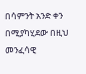በሳምንት አንድ ቀን በሚያካሂደው በዚህ መንፈሳዊ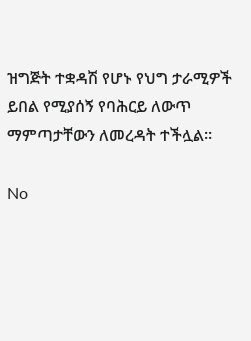ዝግጅት ተቋዳሽ የሆኑ የህግ ታራሚዎች ይበል የሚያሰኝ የባሕርይ ለውጥ ማምጣታቸውን ለመረዳት ተችሏል።

No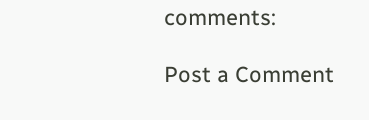comments:

Post a Comment